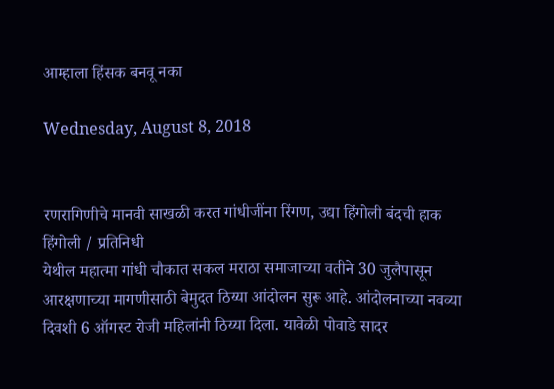आम्हाला हिंसक बनवू नका

Wednesday, August 8, 2018


रणरागिणीचे मानवी साखळी करत गांधीजींना रिंगण, उद्या हिंगोली बंदची हाक
हिंगोली / प्रतिनिधी
येथील महात्मा गांधी चौकात सकल मराठा समाजाच्या वतीने 30 जुलैपासून आरक्षणाच्या मागणीसाठी बेमुदत ठिय्या आंदोलन सुरू आहे. आंदोलनाच्या नवव्या दिवशी 6 ऑगस्ट रोजी महिलांनी ठिय्या दिला. यावेळी पोवाडे सादर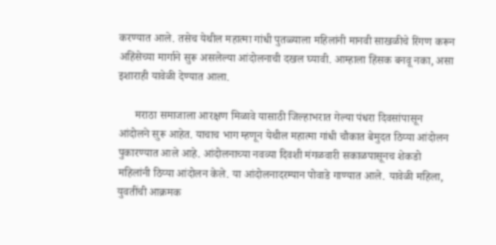करण्यात आले. तसेच येथील महात्मा गांधी पुतळ्याला महिलांनी मानवी साखळीचे रिंगण करून अहिंसेच्या मार्गाने सुरू असलेल्या आंदोलनाची दखल घ्यावी. आम्हाला हिंसक बनवू नका, असा इशाराही यावेळी देण्यात आला.

      मराठा समाजाला आरक्षण मिळावे यासाठी जिल्हाभरात गेल्या पंधरा दिवसांपासून आंदोलने सुरू आहेत. याचाच भाग म्हणून येथील महात्मा गांधी चौकात बेमुदत ठिय्या आंदोलन पुकारण्यात आले आहे. आंदोलनाच्या नवव्या दिवशी मंगळवारी सकाळपासूनच शेकडो महिलांनी ठिय्या आंदोलन केले. या आंदोलनादरम्यान पोवाडे गाण्यात आले. यावेळी महिला, युवतींची आक्रमक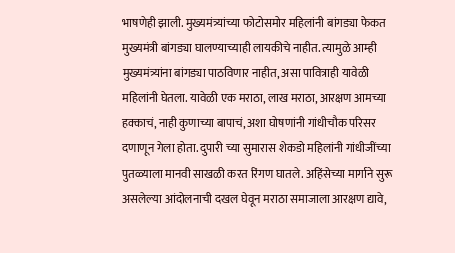भाषणेही झाली. मुख्यमंत्र्यांच्या फोटोसमोर महिलांनी बांगड्या फेकत मुख्यमंत्री बांगड्या घालण्याच्याही लायकीचे नाहीत. त्यामुळे आम्ही मुख्यमंत्र्यांना बांगड्या पाठविणार नाहीत, असा पावित्राही यावेळी महिलांनी घेतला. यावेळी एक मराठा, लाख मराठा, आरक्षण आमच्या हक्काचं, नाही कुणाच्या बापाचं, अशा घोषणांनी गांधीचौक परिसर दणाणून गेला होता. दुपारी च्या सुमारास शेकडो महिलांनी गांधीजींच्या पुतळ्याला मानवी साखळी करत रिंगण घातले. अहिंसेच्या मार्गाने सुरू असलेल्या आंदोलनाची दखल घेवून मराठा समाजाला आरक्षण द्यावे,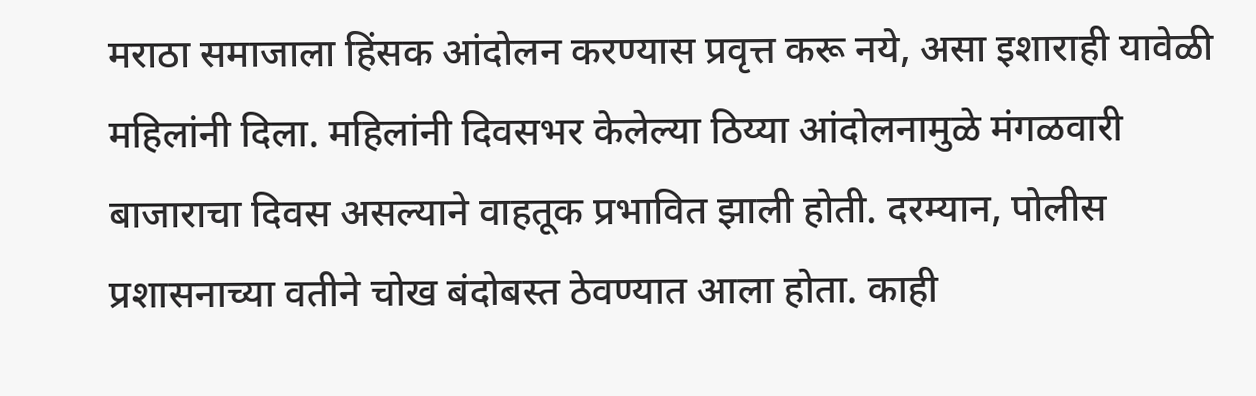मराठा समाजाला हिंसक आंदोलन करण्यास प्रवृत्त करू नये, असा इशाराही यावेळी महिलांनी दिला. महिलांनी दिवसभर केलेल्या ठिय्या आंदोलनामुळे मंगळवारी बाजाराचा दिवस असल्याने वाहतूक प्रभावित झाली होती. दरम्यान, पोलीस प्रशासनाच्या वतीने चोख बंदोबस्त ठेवण्यात आला होता. काही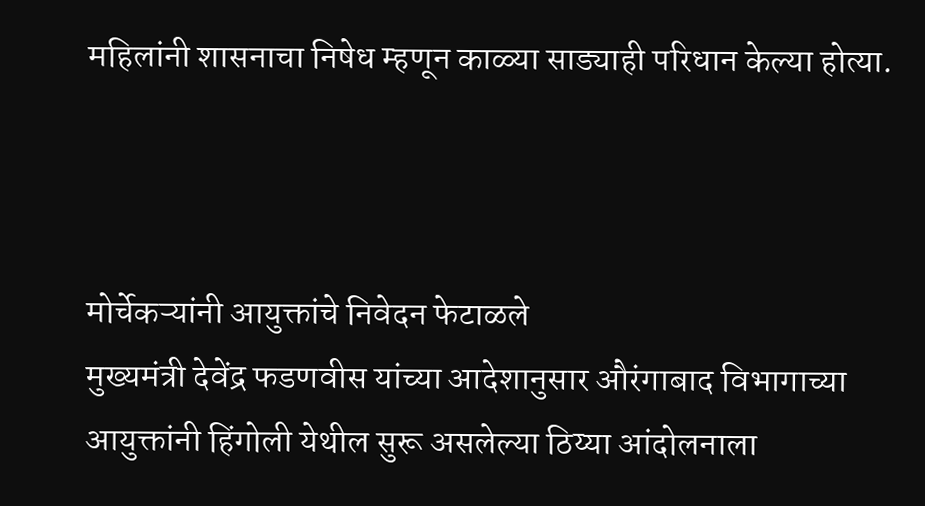महिलांनी शासनाचा निषेध म्हणून काळ्या साड्याही परिधान केल्या होत्या.



मोर्चेकऱ्यांनी आयुक्तांचे निवेदन फेटाळले
मुख्यमंत्री देवेंद्र फडणवीस यांच्या आदेशानुसार औरंगाबाद विभागाच्या आयुक्तांनी हिंगोली येथील सुरू असलेल्या ठिय्या आंदोलनाला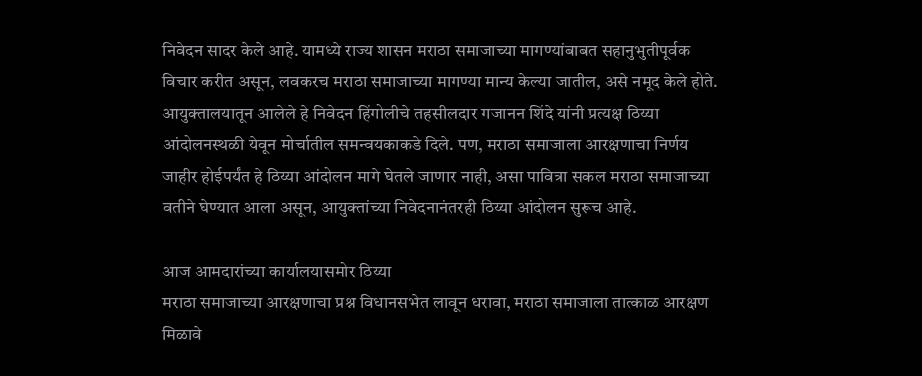निवेदन सादर केले आहे. यामध्ये राज्य शासन मराठा समाजाच्या मागण्यांबाबत सहानुभुतीपूर्वक विचार करीत असून, लवकरच मराठा समाजाच्या मागण्या मान्य केल्या जातील, असे नमूद केले होते. आयुक्तालयातून आलेले हे निवेदन हिंगोलीचे तहसीलदार गजानन शिंदे यांनी प्रत्यक्ष ठिय्या आंदोलनस्थळी येवून मोर्चातील समन्वयकाकडे दिले. पण, मराठा समाजाला आरक्षणाचा निर्णय जाहीर होईपर्यंत हे ठिय्या आंदोलन मागे घेतले जाणार नाही, असा पावित्रा सकल मराठा समाजाच्या वतीने घेण्यात आला असून, आयुक्तांच्या निवेदनानंतरही ठिय्या आंदोलन सुरूच आहे.

आज आमदारांच्या कार्यालयासमोर ठिय्या
मराठा समाजाच्या आरक्षणाचा प्रश्न विधानसभेत लावून धरावा, मराठा समाजाला तात्काळ आरक्षण मिळावे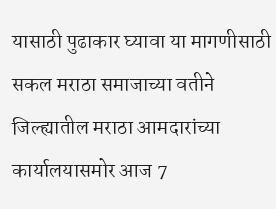यासाठी पुढाकार घ्यावा या मागणीसाठी सकल मराठा समाजाच्या वतीने जिल्ह्यातील मराठा आमदारांच्या कार्यालयासमोर आज 7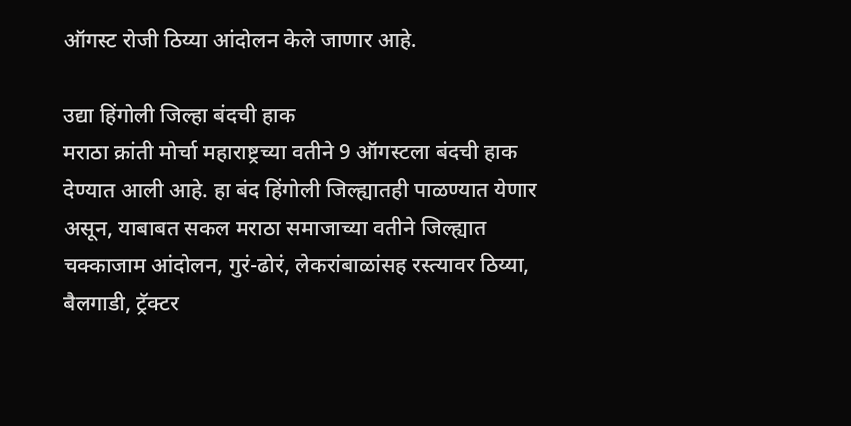ऑगस्ट रोजी ठिय्या आंदोलन केले जाणार आहे.

उद्या हिंगोली जिल्हा बंदची हाक
मराठा क्रांती मोर्चा महाराष्ट्रच्या वतीने 9 ऑगस्टला बंदची हाक देण्यात आली आहे. हा बंद हिंगोली जिल्ह्यातही पाळण्यात येणार असून, याबाबत सकल मराठा समाजाच्या वतीने जिल्ह्यात चक्काजाम आंदोलन, गुरं-ढोरं, लेकरांबाळांसह रस्त्यावर ठिय्या, बैलगाडी, ट्रॅक्टर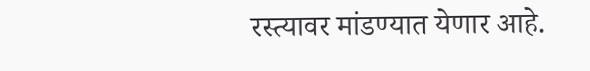रस्त्यावर मांडण्यात येणार आहे.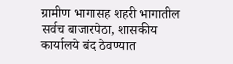ग्रामीण भागासह शहरी भागातील सर्वच बाजारपेठा, शासकीय कार्यालये बंद ठेवण्यात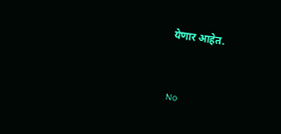येणार आहेत.


No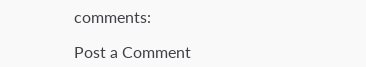comments:

Post a Comment